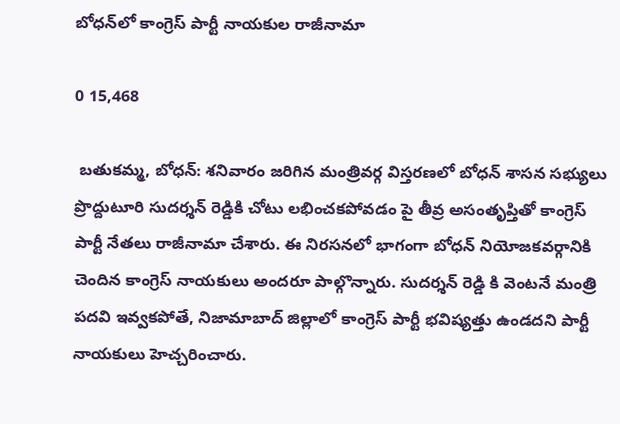బోధన్‌లో కాంగ్రెస్ పార్టీ నాయకుల రాజీనామా

0 15,468

 బతుకమ్మ, బోధన్: శనివారం జరిగిన మంత్రివర్గ విస్తరణలో బోధన్ శాసన సభ్యులు ప్రొద్దుటూరి సుదర్శన్ రెడ్డికి చోటు లభించకపోవడం పై తీవ్ర అసంతృప్తితో కాంగ్రెస్ పార్టీ నేతలు రాజీనామా చేశారు. ఈ నిరసనలో భాగంగా బోధన్ నియోజకవర్గానికి చెందిన కాంగ్రెస్ నాయకులు అందరూ పాల్గొన్నారు. సుదర్శన్ రెడ్డి కి వెంటనే మంత్రి పదవి ఇవ్వకపోతే, నిజామాబాద్ జిల్లాలో కాంగ్రెస్ పార్టీ భవిష్యత్తు ఉండదని పార్టీ నాయకులు హెచ్చరించారు.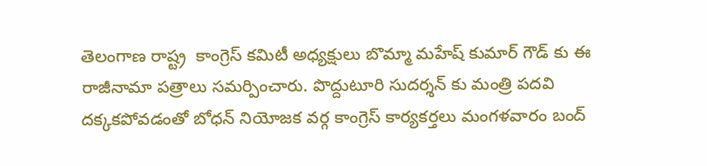తెలంగాణ రాష్ట్ర  కాంగ్రెస్ కమిటీ అధ్యక్షులు బొమ్మా మహేష్ కుమార్ గౌడ్ కు ఈ రాజీనామా పత్రాలు సమర్పించారు. పొద్దుటూరి సుదర్శన్ కు మంత్రి పదవి దక్కకపోవడంతో బోధన్ నియోజక వర్గ కాంగ్రెస్ కార్యకర్తలు మంగళవారం బంద్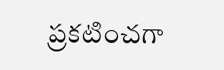ప్రకటించగా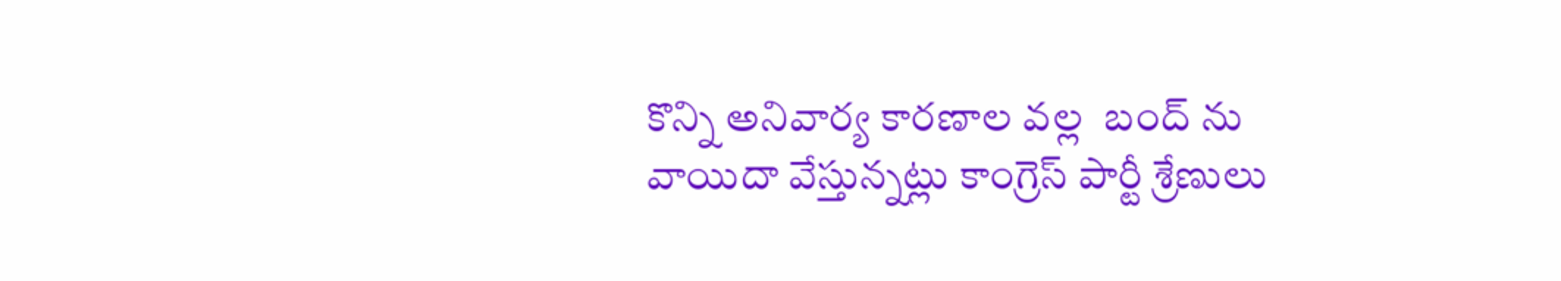కొన్ని అనివార్య కారణాల వల్ల  బంద్ ను వాయిదా వేస్తున్నట్లు కాంగ్రెస్ పార్టీ శ్రేణులు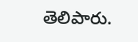తెలిపారు.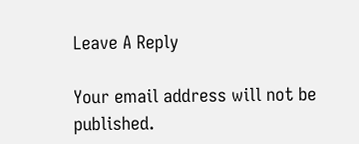Leave A Reply

Your email address will not be published.